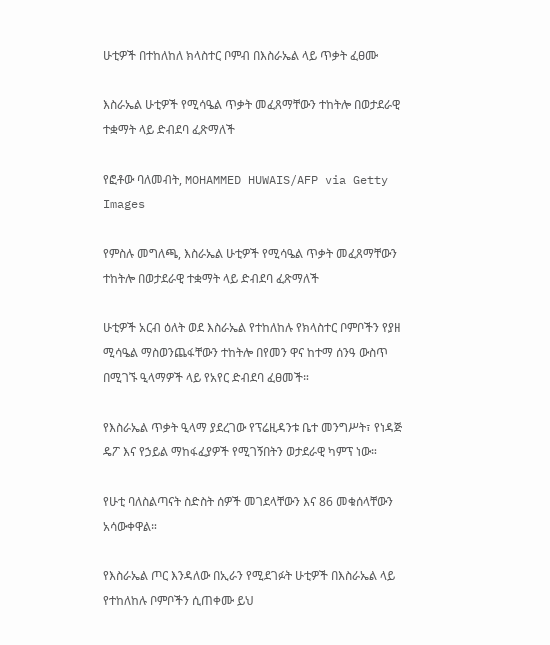ሁቲዎች በተከለከለ ክላስተር ቦምብ በእስራኤል ላይ ጥቃት ፈፀሙ

እስራኤል ሁቲዎች የሚሳዔል ጥቃት መፈጸማቸውን ተከትሎ በወታደራዊ ተቋማት ላይ ድብደባ ፈጽማለች

የፎቶው ባለመብት, MOHAMMED HUWAIS/AFP via Getty Images

የምስሉ መግለጫ, እስራኤል ሁቲዎች የሚሳዔል ጥቃት መፈጸማቸውን ተከትሎ በወታደራዊ ተቋማት ላይ ድብደባ ፈጽማለች

ሁቲዎች አርብ ዕለት ወደ እስራኤል የተከለከሉ የክላስተር ቦምቦችን የያዘ ሚሳዔል ማስወንጨፋቸውን ተከትሎ በየመን ዋና ከተማ ሰንዓ ውስጥ በሚገኙ ዒላማዎች ላይ የአየር ድብደባ ፈፀመች።

የእስራኤል ጥቃት ዒላማ ያደረገው የፕሬዚዳንቱ ቤተ መንግሥት፣ የነዳጅ ዴፖ እና የኃይል ማከፋፈያዎች የሚገኝበትን ወታደራዊ ካምፕ ነው።

የሁቲ ባለስልጣናት ስድስት ሰዎች መገደላቸውን እና 86 መቁሰላቸውን አሳውቀዋል።

የእስራኤል ጦር እንዳለው በኢራን የሚደገፉት ሁቲዎች በእስራኤል ላይ የተከለከሉ ቦምቦችን ሲጠቀሙ ይህ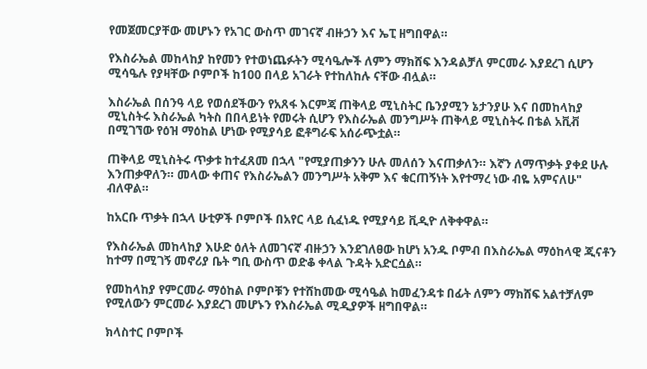የመጀመርያቸው መሆኑን የአገር ውስጥ መገናኛ ብዙኃን እና ኤፒ ዘግበዋል።

የእስራኤል መከላከያ ከየመን የተወነጨፉትን ሚሳዔሎች ለምን ማክሸፍ እንዳልቻለ ምርመራ እያደረገ ሲሆን ሚሳዔሉ የያዛቸው ቦምቦች ከ100 በላይ አገራት የተከለከሉ ናቸው ብሏል።

እስራኤል በሰንዓ ላይ የወሰደችውን የአጸፋ እርምጃ ጠቅላይ ሚኒስትር ቤንያሚን ኔታንያሁ እና በመከላከያ ሚኒስትሩ እስራኤል ካትስ በበላይነት የመሩት ሲሆን የእስራኤል መንግሥት ጠቅላይ ሚኒስትሩ በቴል አቪቭ በሚገኘው የዕዝ ማዕከል ሆነው የሚያሳይ ፎቶግራፍ አሰራጭቷል።

ጠቅላይ ሚኒስትሩ ጥቃቱ ከተፈጸመ በኋላ "የሚያጠቃንን ሁሉ መለሰን እናጠቃለን። እኛን ለማጥቃት ያቀደ ሁሉ እንጠቃዋለን። መላው ቀጠና የእስራኤልን መንግሥት አቅም እና ቁርጠኝነት እየተማረ ነው ብዬ አምናለሁ" ብለዋል።

ከአርቡ ጥቃት በኋላ ሁቲዎች ቦምቦች በአየር ላይ ሲፈነዱ የሚያሳይ ቪዲዮ ለቅቀዋል።

የእስራኤል መከላከያ እሁድ ዕለት ለመገናኛ ብዙኃን እንደገለፀው ከሆነ አንዱ ቦምብ በእስራኤል ማዕከላዊ ጂናቶን ከተማ በሚገኝ መኖሪያ ቤት ግቢ ውስጥ ወድቆ ቀላል ጉዳት አድርሷል።

የመከላከያ የምርመራ ማዕከል ቦምቦቹን የተሸከመው ሚሳዔል ከመፈንዳቱ በፊት ለምን ማክሸፍ አልተቻለም የሚለውን ምርመራ እያደረገ መሆኑን የእስራኤል ሚዲያዎች ዘግበዋል።

ክላስተር ቦምቦች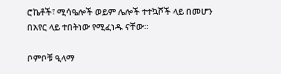ሮኬቶች፣ ሚሳዔሎች ወይም ሌሎች ተተኳሾች ላይ በመሆን በአየር ላይ ተበትነው የሚፈነዱ ናቸው።

ቦምቦቹ ዒላማ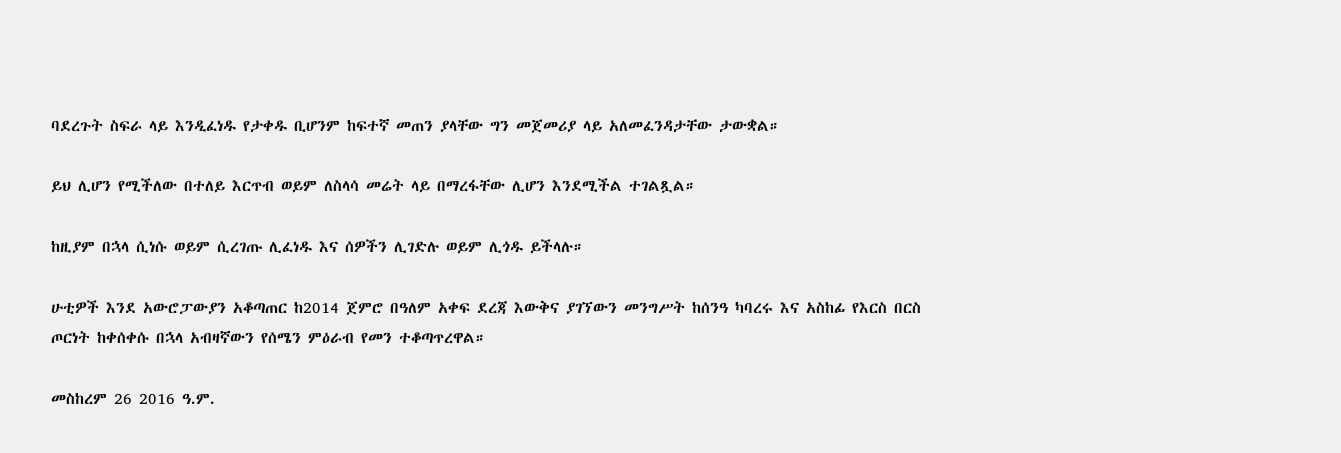ባደረጉት ስፍራ ላይ እንዲፈነዱ የታቀዱ ቢሆንም ከፍተኛ መጠን ያላቸው ግን መጀመሪያ ላይ አለመፈንዳታቸው ታውቋል።

ይህ ሊሆን የሚችለው በተለይ እርጥብ ወይም ለስላሳ መሬት ላይ በማረፋቸው ሊሆን እንደሚችል ተገልጿል።

ከዚያም በኋላ ሲነሱ ወይም ሲረገጡ ሊፈነዱ እና ሰዎችን ሊገድሉ ወይም ሊጎዱ ይችላሉ።

ሁቲዎች እንደ አውሮፓውያን አቆጣጠር ከ2014 ጀምሮ በዓለም አቀፍ ደረጃ እውቅና ያገኘውን መንግሥት ከሰንዓ ካባረሩ እና አስከፊ የእርስ በርስ ጦርነት ከቀሰቀሱ በኋላ አብዛኛውን የሰሜን ምዕራብ የመን ተቆጣጥረዋል።

መስከረም 26 2016 ዓ.ም.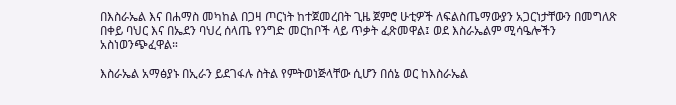በእስራኤል እና በሐማስ መካከል በጋዛ ጦርነት ከተጀመረበት ጊዜ ጀምሮ ሁቲዎች ለፍልስጤማውያን አጋርነታቸውን በመግለጽ በቀይ ባህር እና በኤደን ባህረ ሰላጤ የንግድ መርከቦች ላይ ጥቃት ፈጽመዋል፤ ወደ እስራኤልም ሚሳዔሎችን አስነወንጭፈዋል።

እስራኤል አማፅያኑ በኢራን ይደገፋሉ ስትል የምትወነጅላቸው ሲሆን በሰኔ ወር ከእስራኤል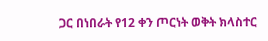ጋር በነበራት የ12 ቀን ጦርነት ወቅት ክላስተር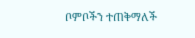ቦምቦችን ተጠቅማለች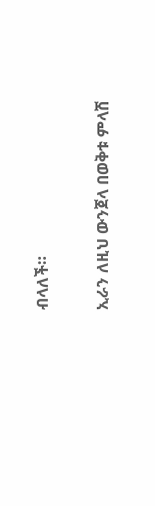ብላለች።

ኢራን ለዚህ ውንጀላ በወቅቱ ምላሽ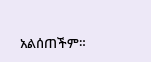አልሰጠችም።